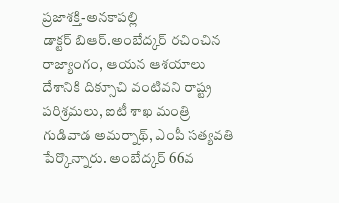ప్రజాశక్తి-అనకాపల్లి
డాక్టర్ బిఆర్.అంబేద్కర్ రచించిన రాజ్యాంగం, ఆయన ఆశయాలు దేశానికి దిక్సూచి వంటివని రాష్ట్ర పరిశ్రమలు, ఐటీ శాఖ మంత్రి గుడివాడ అమర్నాథ్, ఎంపీ సత్యవతి పేర్కొన్నారు. అంబేద్కర్ 66వ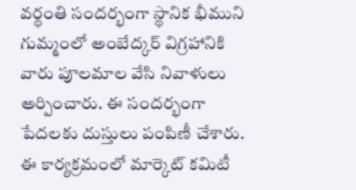వర్థంతి సందర్భంగా స్థానిక భీముని గుమ్మంలో అంబేద్కర్ విగ్రహానికి వారు పూలమాల వేసి నివాళులు అర్పించారు. ఈ సందర్భంగా పేదలకు దుస్తులు పంపిణీ చేశారు. ఈ కార్యక్రమంలో మార్కెట్ కమిటీ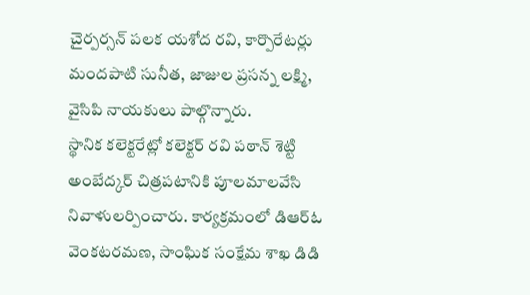చైర్పర్సన్ పలక యశోద రవి, కార్పొరేటర్లు మందపాటి సునీత, జాజుల ప్రసన్న లక్ష్మి, వైసిపి నాయకులు పాల్గొన్నారు.
స్థానిక కలెక్టరేట్లో కలెక్టర్ రవి పఠాన్ శెట్టి అంబేద్కర్ చిత్రపటానికి పూలమాలవేసి నివాళులర్పించారు. కార్యక్రమంలో డిఆర్ఓ వెంకటరమణ, సాంఘిక సంక్షేమ శాఖ డిడి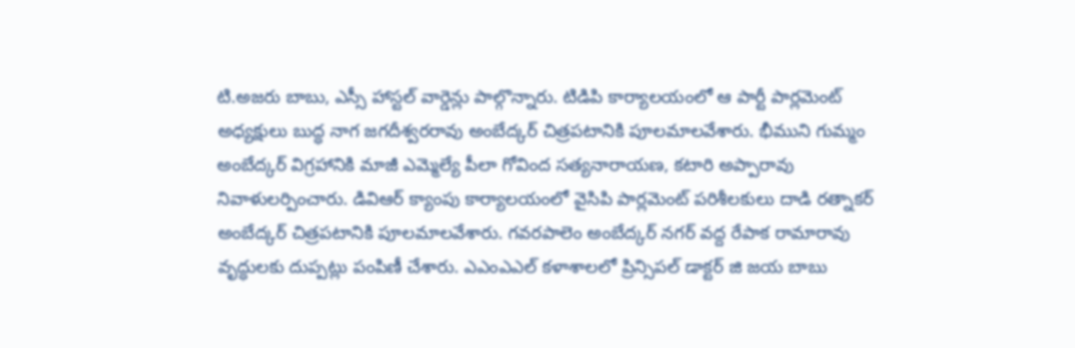టి.అజరు బాబు, ఎస్సీ హాస్టల్ వార్డెన్లు పాల్గొన్నారు. టిడిపి కార్యాలయంలో ఆ పార్టీ పార్లమెంట్ అధ్యక్షులు బుద్ధ నాగ జగదీశ్వరరావు అంబేద్కర్ చిత్రపటానికి పూలమాలవేశారు. భీముని గుమ్మం అంబేద్కర్ విగ్రహానికి మాజీ ఎమ్మెల్యే పీలా గోవింద సత్యనారాయణ, కటారి అప్పారావు నివాళులర్పించారు. డివిఆర్ క్యాంపు కార్యాలయంలో వైసిపి పార్లమెంట్ పరిశీలకులు దాడి రత్నాకర్ అంబేద్కర్ చిత్రపటానికి పూలమాలవేశారు. గవరపాలెం అంబేద్కర్ నగర్ వద్ద రేపాక రామారావు వృద్ధులకు దుప్పట్లు పంపిణీ చేశారు. ఎఎంఎఎల్ కళాశాలలో ప్రిన్సిపల్ డాక్టర్ జి జయ బాబు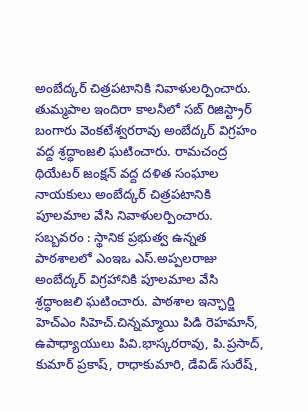అంబేద్కర్ చిత్రపటానికి నివాళులర్పించారు. తుమ్మపాల ఇందిరా కాలనీలో సబ్ రిజిస్ట్రార్ బంగారు వెంకటేశ్వరరావు అంబేద్కర్ విగ్రహం వద్ద శ్రద్ధాంజలి ఘటించారు. రామచంద్ర థియేటర్ జంక్షన్ వద్ద దళిత సంఘాల నాయకులు అంబేద్కర్ చిత్రపటానికి పూలమాల వేసి నివాళులర్పించారు.
సబ్బవరం : స్థానిక ప్రభుత్వ ఉన్నత పాఠశాలలో ఎంఇఒ ఎస్.అప్పలరాజు అంబేద్కర్ విగ్రహానికి పూలమాల వేసి శ్రద్ధాంజలి ఘటించారు. పాఠశాల ఇన్ఛార్జి హెచ్ఎం సిహెచ్.చిన్నమ్మాయి పిడి రెహమాన్, ఉపాధ్యాయులు పివి.భాస్కరరావు, పి.ప్రసాద్, కుమార్ ప్రకాష్, రాధాకుమారి, డేవిడ్ సురేష్,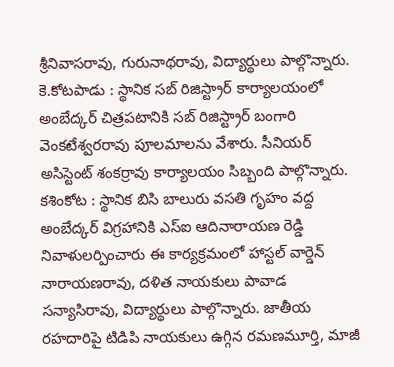శ్రీనివాసరావు, గురునాథరావు, విద్యార్థులు పాల్గొన్నారు.
కె.కోటపాడు : స్థానిక సబ్ రిజిస్ట్రార్ కార్యాలయంలో అంబేద్కర్ చిత్రపటానికి సబ్ రిజిస్ట్రార్ బంగారి వెంకటేశ్వరరావు పూలమాలను వేశారు. సీనియర్ అసిస్టెంట్ శంకర్రావు కార్యాలయం సిబ్బంది పాల్గొన్నారు.
కశింకోట : స్థానిక బిసి బాలురు వసతి గృహం వద్ద అంబేద్కర్ విగ్రహానికి ఎస్ఐ ఆదినారాయణ రెడ్డి నివాళులర్పించారు ఈ కార్యక్రమంలో హాస్టల్ వార్డెన్ నారాయణరావు, దళిత నాయకులు పావాడ సన్యాసిరావు, విద్యార్థులు పాల్గొన్నారు. జాతీయ రహదారిపై టిడిపి నాయకులు ఉగ్గిన రమణమూర్తి, మాజీ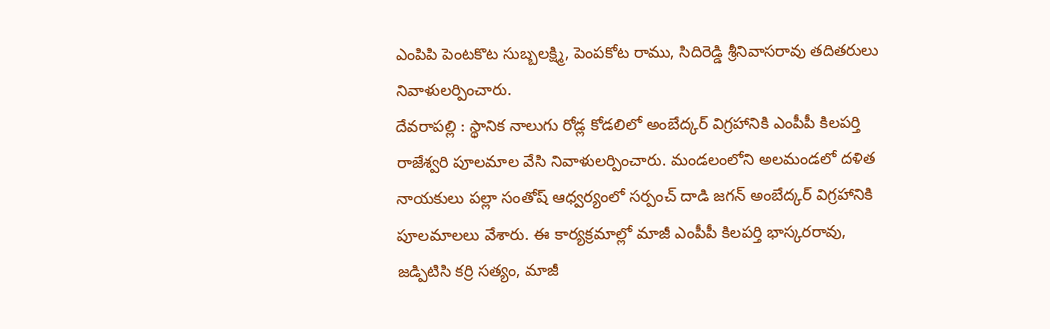ఎంపిపి పెంటకొట సుబ్బలక్ష్మి, పెంపకోట రాము, సిదిరెడ్డి శ్రీనివాసరావు తదితరులు నివాళులర్పించారు.
దేవరాపల్లి : స్థానిక నాలుగు రోడ్ల కోడలిలో అంబేద్కర్ విగ్రహానికి ఎంపీపీ కిలపర్తి రాజేశ్వరి పూలమాల వేసి నివాళులర్పించారు. మండలంలోని అలమండలో దళిత నాయకులు పల్లా సంతోష్ ఆధ్వర్యంలో సర్పంచ్ దాడి జగన్ అంబేద్కర్ విగ్రహానికి పూలమాలలు వేశారు. ఈ కార్యక్రమాల్లో మాజీ ఎంపీపీ కిలపర్తి భాస్కరరావు, జడ్పిటిసి కర్రి సత్యం, మాజీ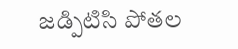జడ్పిటిసి పోతల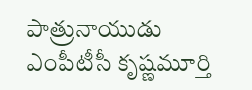పాత్రునాయుడు ఎంపీటీసీ కృష్ణమూర్తి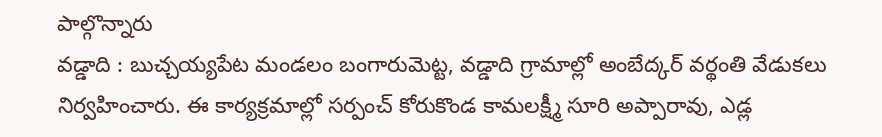పాల్గొన్నారు
వడ్డాది : బుచ్చయ్యపేట మండలం బంగారుమెట్ట, వడ్డాది గ్రామాల్లో అంబేద్కర్ వర్థంతి వేడుకలు నిర్వహించారు. ఈ కార్యక్రమాల్లో సర్పంచ్ కోరుకొండ కామలక్ష్మీ సూరి అప్పారావు, ఎడ్ల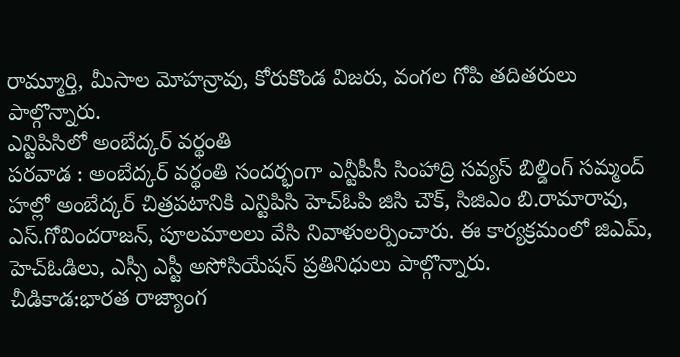రామ్మూర్తి, మీసాల మోహన్రావు, కోరుకొండ విజరు, వంగల గోపి తదితరులు పాల్గొన్నారు.
ఎన్టిపిసిలో అంబేద్కర్ వర్థంతి
పరవాడ : అంబేద్కర్ వర్థంతి సందర్భంగా ఎన్టీపీసీ సింహాద్రి సవ్యస్ బిల్డింగ్ సమ్మంద్ హల్లో అంబేద్కర్ చిత్రపటానికి ఎన్టిపిసి హెచ్ఓపి జిసి చౌక్, సిజిఎం బి.రామారావు, ఎస్.గోవిందరాజన్, పూలమాలలు వేసి నివాళులర్పించారు. ఈ కార్యక్రమంలో జిఎమ్, హెచ్ఓడిలు, ఎస్సీ ఎస్టీ అసోసియేషన్ ప్రతినిధులు పాల్గొన్నారు.
చీడికాడ:భారత రాజ్యాంగ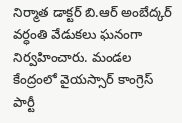నిర్మాత డాక్టర్ బి.ఆర్ అంబేద్కర్ వర్ధంతి వేడుకలు ఘనంగా నిర్వహించారు. మండల కేంద్రంలో వైయస్సార్ కాంగ్రెస్ పార్టీ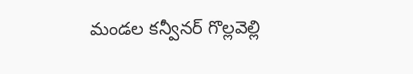మండల కన్వీనర్ గొల్లవెల్లి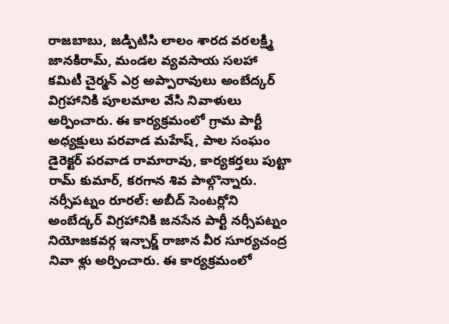రాజబాబు, జడ్పిటిసి లాలం శారద వరలక్ష్మి జానకిరామ్, మండల వ్యవసాయ సలహా కమిటీ చైర్మన్ ఎర్ర అప్పారావులు అంబేద్కర్ విగ్రహానికి పూలమాల వేసి నివాళులు అర్పించారు. ఈ కార్యక్రమంలో గ్రామ పార్టీ అధ్యక్షులు పరవాడ మహేష్, పాల సంఘం డైరెక్టర్ పరవాడ రామారావు, కార్యకర్తలు పుట్టా రామ్ కుమార్, కరగాన శివ పాల్గొన్నారు.
నర్సీపట్నం రూరల్: అబీద్ సెంటర్లోని అంబేద్కర్ విగ్రహానికి జనసేన పార్టీ నర్సీపట్నం నియోజకవర్గ ఇన్చార్జ్ రాజాన వీర సూర్యచంద్ర నివా ళ్లు అర్పించారు. ఈ కార్యక్రమంలో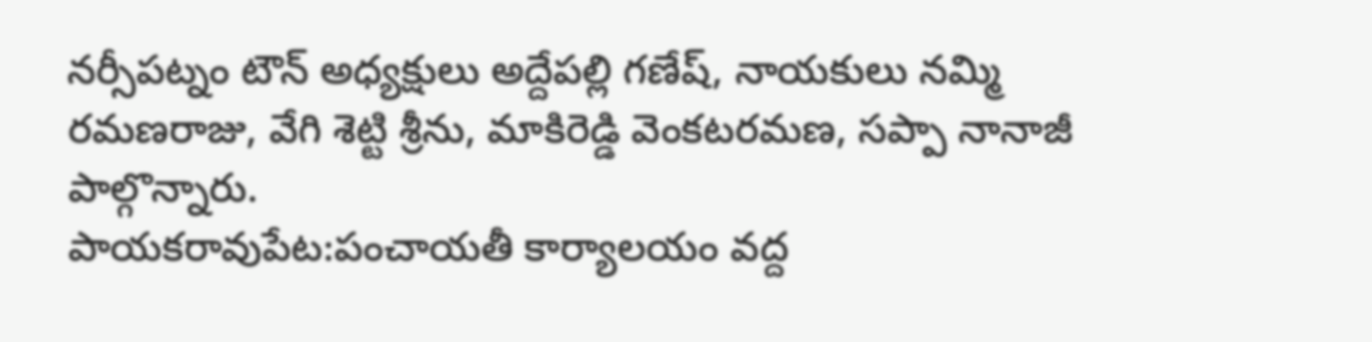నర్సీపట్నం టౌన్ అధ్యక్షులు అద్దేపల్లి గణేష్, నాయకులు నమ్మి రమణరాజు, వేగి శెట్టి శ్రీను, మాకిరెడ్డి వెంకటరమణ, సప్పా నానాజీ పాల్గొన్నారు.
పాయకరావుపేట:పంచాయతీ కార్యాలయం వద్ద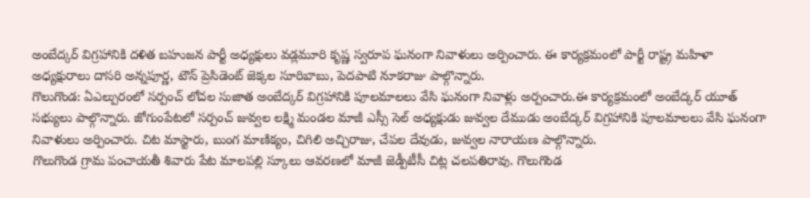అంబేద్కర్ విగ్రహానికి దళిత బహుజన పార్టీ అధ్యక్షులు వడ్లమూరి కృష్ణ స్వరూప ఘనంగా నివాళులు అర్పించారు. ఈ కార్యక్రమంలో పార్టీ రాష్ట్ర మహిళా అధ్యక్షురాలు దాసరి అన్నపూర్ణ, టౌన్ ప్రెసిడెంట్ జెక్కల సూరిబాబు, పెదపాటి నూకరాజు పాల్గొన్నారు.
గొలుగొండ: ఏఎల్పురంలో సర్పంచ్ లోచల సుజాత అంబేద్కర్ విగ్రహానికి పూలమాలలు వేసి ఘనంగా నివాళ్లు అర్పంచారు.ఈ కార్యక్రమంలో అంబేద్కర్ యూత్ సభ్యులు పాల్గొన్నారు. జోగుంపేటలో సర్పంచ్ జువ్వల లక్ష్మి మండల మాజీ ఎస్సీ సెల్ అధ్యక్షుడు జువ్వల దేముడు అంబేద్కర్ విగ్రహానికి పూలమాలలు వేసి ఘనంగా నివాళులు అర్పించారు. చిట మాస్టారు, బుంగ మాణిక్యం, చిగిలి అచ్చిరాజు, చేపల దేవుడు, జువ్వల నారాయణ పాల్గొన్నారు.
గొలుగొండ గ్రామ పంచాయతీ శివారు పేట మాలపల్లి స్కూలు ఆవరణలో మాజీ జెడ్పీటీసీ చిట్ల చలపతిరావు. గొలుగొండ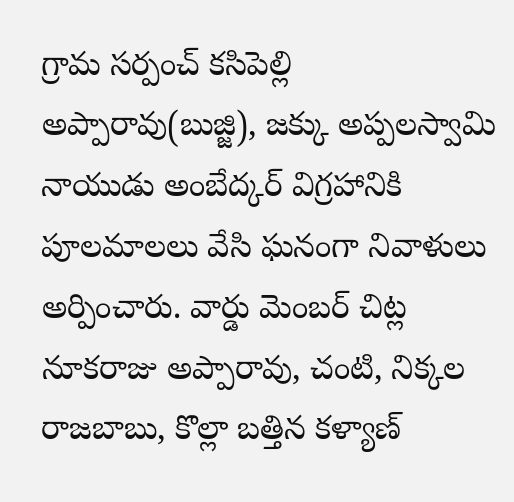గ్రామ సర్పంచ్ కసిపెల్లి అప్పారావు(బుజ్జి), జక్కు అప్పలస్వామి నాయుడు అంబేద్కర్ విగ్రహానికి పూలమాలలు వేసి ఘనంగా నివాళులు అర్పించారు. వార్డు మెంబర్ చిట్ల నూకరాజు అప్పారావు, చంటి, నిక్కల రాజబాబు, కొల్లా బత్తిన కళ్యాణ్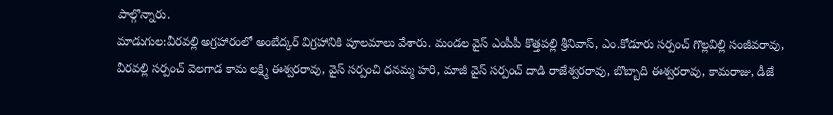పాల్గొన్నారు.
మాడుగుల:వీరవల్లి అగ్రహారంలో అంబేద్కర్ విగ్రహానికి పూలమాలు వేశారు. మండల వైస్ ఎంపీపీ కొత్తపల్లి శ్రీనివాస్, ఎం.కోడూరు సర్పంచ్ గొల్లవిల్లి సంజీవరావు, వీరవల్లి సర్పంచ్ వెలగాడ కామ లక్ష్మి ఈశ్వరరావు, వైస్ సర్పంచి ధనమ్మ హరి, మాజీ వైస్ సర్పంచ్ దాడి రాజేశ్వరరావు, బొబ్బాది ఈశ్వరరావు, కామరాజు, డీజే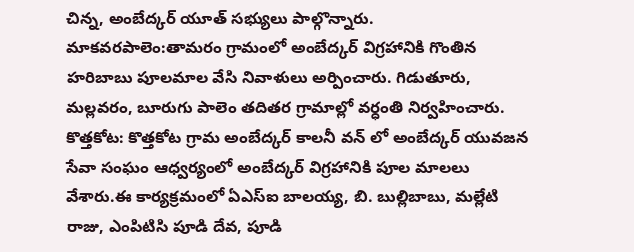చిన్న, అంబేద్కర్ యూత్ సభ్యులు పాల్గొన్నారు.
మాకవరపాలెం:తామరం గ్రామంలో అంబేద్కర్ విగ్రహానికి గొంతిన హరిబాబు పూలమాల వేసి నివాళులు అర్పించారు. గిడుతూరు, మల్లవరం, బూరుగు పాలెం తదితర గ్రామాల్లో వర్ధంతి నిర్వహించారు.
కొత్తకోట: కొత్తకోట గ్రామ అంబేద్కర్ కాలనీ వన్ లో అంబేద్కర్ యువజన సేవా సంఘం ఆధ్వర్యంలో అంబేద్కర్ విగ్రహానికి పూల మాలలు వేశారు.ఈ కార్యక్రమంలో ఏఎస్ఐ బాలయ్య, బి. బుల్లిబాబు, మల్లేటి రాజు, ఎంపిటిసి పూడి దేవ, పూడి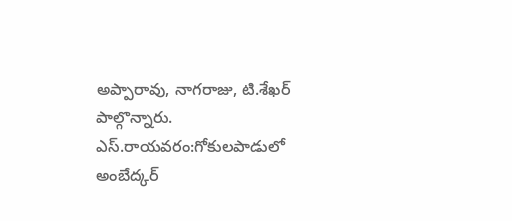అప్పారావు, నాగరాజు, టి.శేఖర్ పాల్గొన్నారు.
ఎస్.రాయవరం:గోకులపాడులో అంబేద్కర్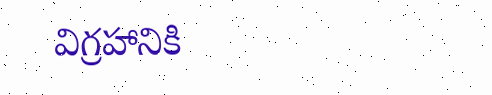విగ్రహానికి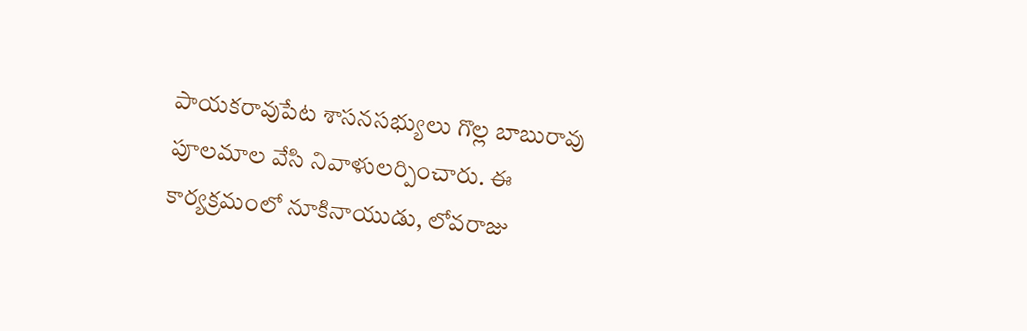పాయకరావుపేట శాసనసభ్యులు గొల్ల బాబురావు పూలమాల వేసి నివాళులర్పించారు. ఈ కార్యక్రమంలో నూకినాయుడు, లోవరాజు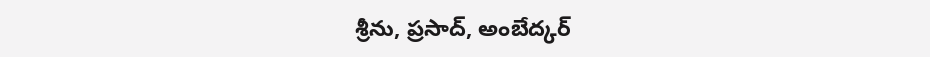శ్రీను, ప్రసాద్, అంబేద్కర్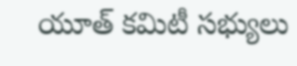యూత్ కమిటీ సభ్యులు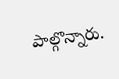పాల్గొన్నారు.